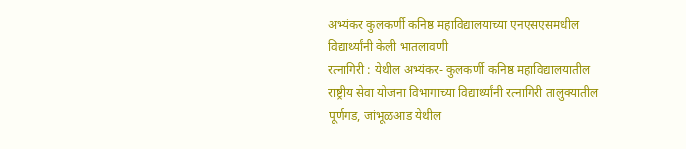अभ्यंकर कुलकर्णी कनिष्ठ महाविद्यालयाच्या एनएसएसमधील विद्यार्थ्यांनी केली भातलावणी
रत्नागिरी : येथील अभ्यंकर- कुलकर्णी कनिष्ठ महाविद्यालयातील राष्ट्रीय सेवा योजना विभागाच्या विद्यार्थ्यांनी रत्नागिरी तालुक्यातील पूर्णगड, जांभूळआड येथील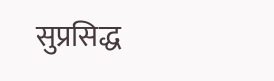सुप्रसिद्ध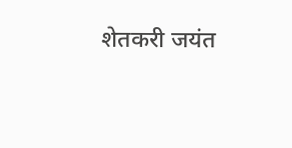शेतकरी जयंत